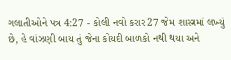ગલાતીઓને પત્ર 4:27 - કોલી નવો કરાર27 જેમ શાસ્ત્રમાં લખ્યું છે, હે વાંઝણી બાય તું જેના કોયદી બાળકો નથી થયા અને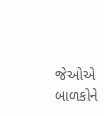જેઓએ બાળકોને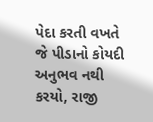પેદા કરતી વખતે જે પીડાનો કોયદી અનુભવ નથી કરયો, રાજી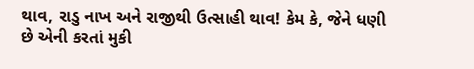થાવ, રાડુ નાખ અને રાજીથી ઉત્સાહી થાવ! કેમ કે, જેને ધણી છે એની કરતાં મુકી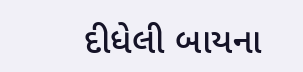દીધેલી બાયના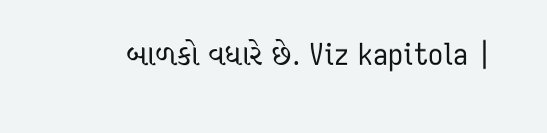બાળકો વધારે છે. Viz kapitola |